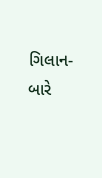ગિલાન-બારે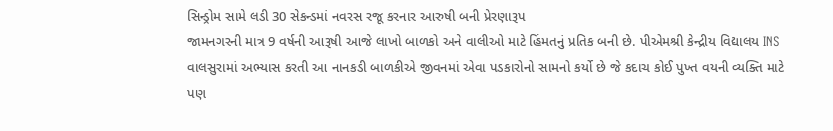સિન્ડ્રોમ સામે લડી 30 સેકન્ડમાં નવરસ રજૂ કરનાર આરુષી બની પ્રેરણારૂપ
જામનગરની માત્ર 9 વર્ષની આરૂષી આજે લાખો બાળકો અને વાલીઓ માટે હિંમતનું પ્રતિક બની છે. પીએમશ્રી કેન્દ્રીય વિદ્યાલય INS વાલસુરામાં અભ્યાસ કરતી આ નાનકડી બાળકીએ જીવનમાં એવા પડકારોનો સામનો કર્યો છે જે કદાચ કોઈ પુખ્ત વયની વ્યક્તિ માટે પણ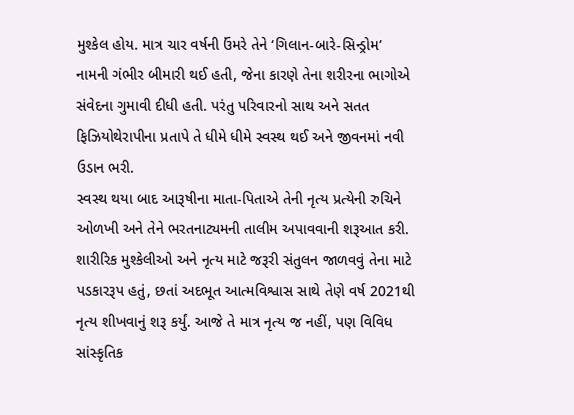મુશ્કેલ હોય. માત્ર ચાર વર્ષની ઉંમરે તેને ‘ગિલાન-બારે-સિન્ડ્રોમ’ નામની ગંભીર બીમારી થઈ હતી, જેના કારણે તેના શરીરના ભાગોએ સંવેદના ગુમાવી દીધી હતી. પરંતુ પરિવારનો સાથ અને સતત ફિઝિયોથેરાપીના પ્રતાપે તે ધીમે ધીમે સ્વસ્થ થઈ અને જીવનમાં નવી ઉડાન ભરી.
સ્વસ્થ થયા બાદ આરૂષીના માતા-પિતાએ તેની નૃત્ય પ્રત્યેની રુચિને ઓળખી અને તેને ભરતનાટ્યમની તાલીમ અપાવવાની શરૂઆત કરી. શારીરિક મુશ્કેલીઓ અને નૃત્ય માટે જરૂરી સંતુલન જાળવવું તેના માટે પડકારરૂપ હતું, છતાં અદભૂત આત્મવિશ્વાસ સાથે તેણે વર્ષ 2021થી નૃત્ય શીખવાનું શરૂ કર્યું. આજે તે માત્ર નૃત્ય જ નહીં, પણ વિવિધ સાંસ્કૃતિક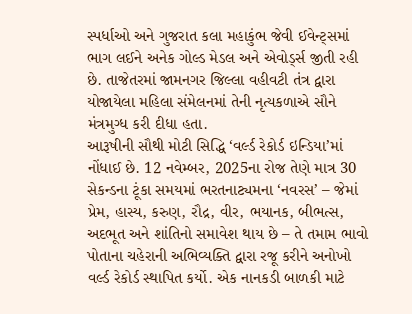સ્પર્ધાઓ અને ગુજરાત કલા મહાકુંભ જેવી ઈવેન્ટ્સમાં ભાગ લઈને અનેક ગોલ્ડ મેડલ અને એવોર્ડ્સ જીતી રહી છે. તાજેતરમાં જામનગર જિલ્લા વહીવટી તંત્ર દ્વારા યોજાયેલા મહિલા સંમેલનમાં તેની નૃત્યકળાએ સૌને મંત્રમુગ્ધ કરી દીધા હતા.
આરૂષીની સૌથી મોટી સિદ્ધિ ‘વર્લ્ડ રેકોર્ડ ઇન્ડિયા’માં નોંધાઈ છે. 12 નવેમ્બર, 2025ના રોજ તેણે માત્ર 30 સેકન્ડના ટૂંકા સમયમાં ભરતનાટ્યમના ‘નવરસ’ – જેમાં પ્રેમ, હાસ્ય, કરુણ, રૌદ્ર, વીર, ભયાનક, બીભત્સ, અદભૂત અને શાંતિનો સમાવેશ થાય છે – તે તમામ ભાવો પોતાના ચહેરાની અભિવ્યક્તિ દ્વારા રજૂ કરીને અનોખો વર્લ્ડ રેકોર્ડ સ્થાપિત કર્યો. એક નાનકડી બાળકી માટે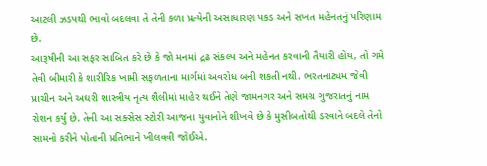આટલી ઝડપથી ભાવો બદલવા તે તેની કળા પ્રત્યેની અસાધારણ પકડ અને સખત મહેનતનું પરિણામ છે.
આરૂષીની આ સફર સાબિત કરે છે કે જો મનમાં દ્રઢ સંકલ્પ અને મહેનત કરવાની તૈયારી હોય, તો ગમે તેવી બીમારી કે શારીરિક ખામી સફળતાના માર્ગમાં અવરોધ બની શકતી નથી. ભરતનાટ્યમ જેવી પ્રાચીન અને અઘરી શાસ્ત્રીય નૃત્ય શૈલીમાં માહેર થઈને તેણે જામનગર અને સમગ્ર ગુજરાતનું નામ રોશન કર્યું છે. તેની આ સક્સેસ સ્ટોરી આજના યુવાનોને શીખવે છે કે મુસીબતોથી ડરવાને બદલે તેનો સામનો કરીને પોતાની પ્રતિભાને ખીલવવી જોઈએ.